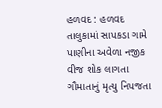હળવદ : હળવદ તાલુકામાં સાપકડા ગામે પાણીના અવેળા નજીક વીજ શોક લાગતા ગૌમાતાનું મૃત્યુ નિપજતા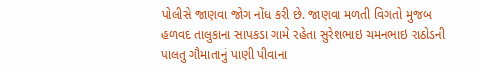પોલીસે જાણવા જોગ નોંધ કરી છે. જાણવા મળતી વિગતો મુજબ હળવદ તાલુકાના સાપકડા ગામે રહેતા સુરેશભાઇ ચમનભાઇ રાઠોડની પાલતુ ગૌમાતાનું પાણી પીવાના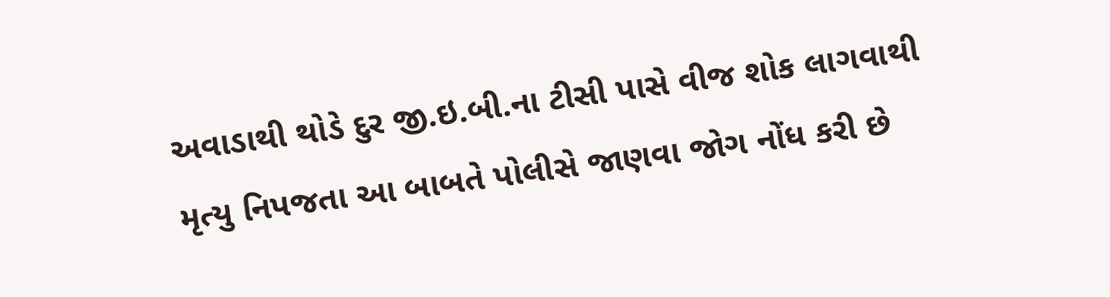અવાડાથી થોડે દુર જી.ઇ.બી.ના ટીસી પાસે વીજ શોક લાગવાથી મૃત્યુ નિપજતા આ બાબતે પોલીસે જાણવા જોગ નોંધ કરી છે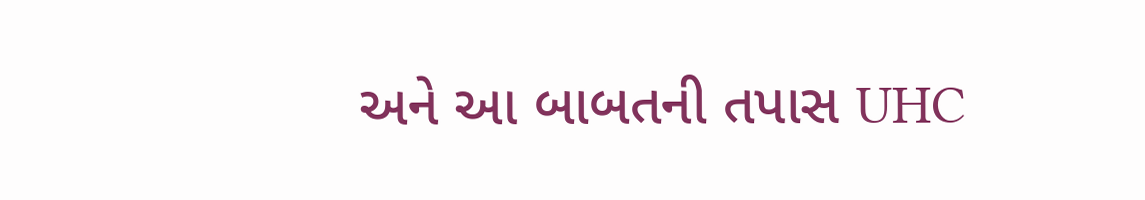અને આ બાબતની તપાસ UHC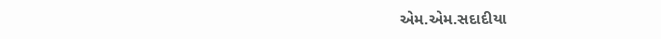એમ.એમ.સદાદીયા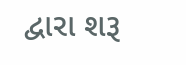દ્વારા શરૂ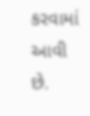કરવામાં આવી છે.